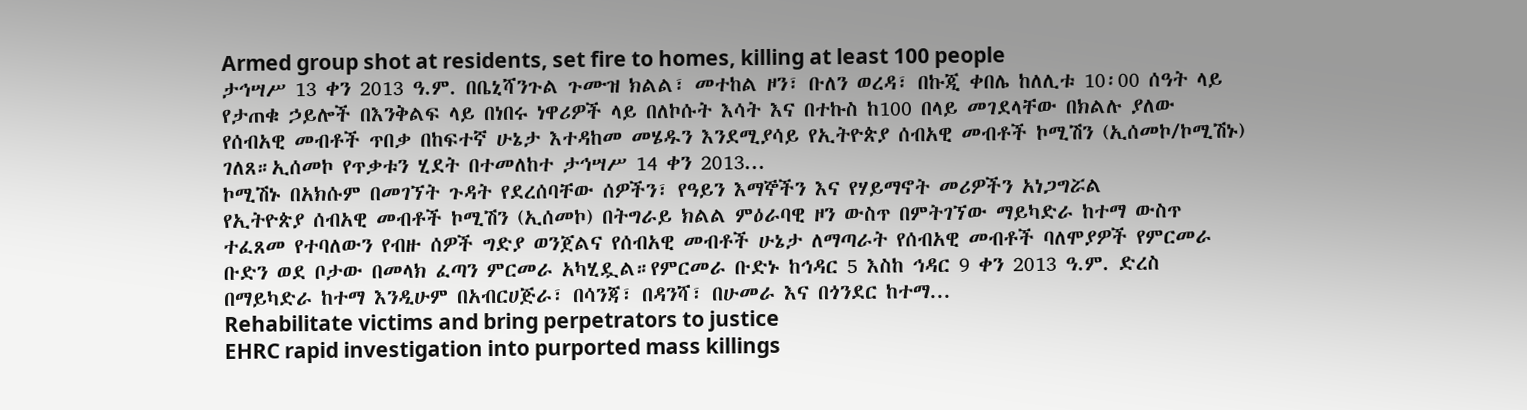Armed group shot at residents, set fire to homes, killing at least 100 people
ታኅሣሥ 13 ቀን 2013 ዓ.ም. በቤኒሻንጉል ጉሙዝ ክልል፣ መተከል ዞን፣ ቡለን ወረዳ፣ በኩጂ ቀበሌ ከለሊቱ 10፡00 ሰዓት ላይ የታጠቁ ኃይሎች በእንቅልፍ ላይ በነበሩ ነዋሪዎች ላይ በለኮሱት እሳት እና በተኩስ ከ100 በላይ መገደላቸው በክልሉ ያለው የሰብአዊ መብቶች ጥበቃ በከፍተኛ ሁኔታ እተዳከመ መሄዱን እንደሚያሳይ የኢትዮጵያ ሰብአዊ መብቶች ኮሚሽን (ኢሰመኮ/ኮሚሽኑ) ገለጸ።ኢሰመኮ የጥቃቱን ሂደት በተመለከተ ታኅሣሥ 14 ቀን 2013...
ኮሚሽኑ በአክሱም በመገኘት ጉዳት የደረሰባቸው ሰዎችን፣ የዓይን እማኞችን እና የሃይማኖት መሪዎችን አነጋግሯል
የኢትዮጵያ ሰብአዊ መብቶች ኮሚሽን (ኢሰመኮ) በትግራይ ክልል ምዕራባዊ ዞን ውስጥ በምትገኘው ማይካድራ ከተማ ውስጥ ተፈጸመ የተባለውን የብዙ ሰዎች ግድያ ወንጀልና የሰብአዊ መብቶች ሁኔታ ለማጣራት የሰብአዊ መብቶች ባለሞያዎች የምርመራ ቡድን ወደ ቦታው በመላክ ፈጣን ምርመራ አካሂዷል።የምርመራ ቡድኑ ከኅዳር 5 እስከ ኅዳር 9 ቀን 2013 ዓ.ም. ድረስ በማይካድራ ከተማ እንዲሁም በአብርሀጅራ፣ በሳንጃ፣ በዳንሻ፣ በሁመራ እና በጎንደር ከተማ...
Rehabilitate victims and bring perpetrators to justice
EHRC rapid investigation into purported mass killings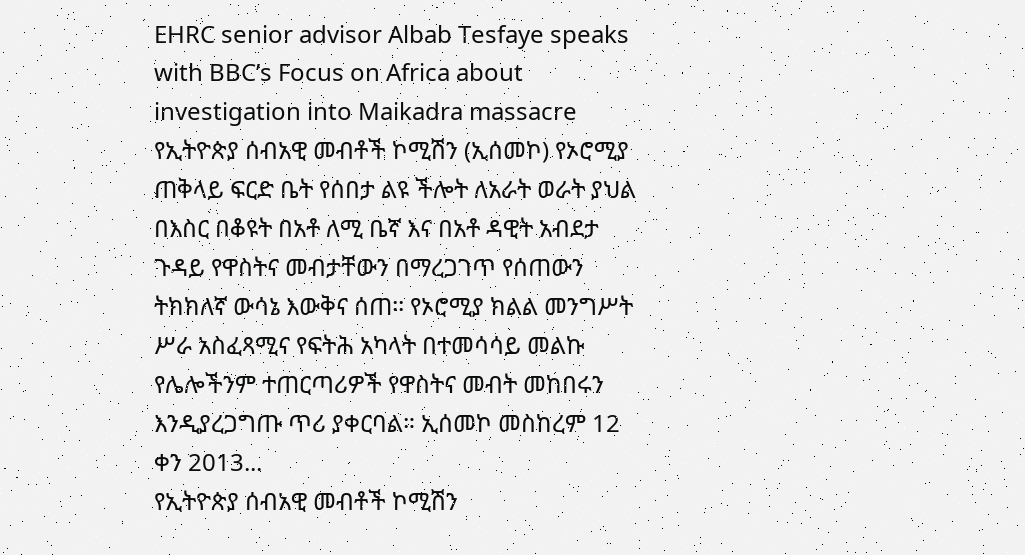EHRC senior advisor Albab Tesfaye speaks with BBC’s Focus on Africa about investigation into Maikadra massacre
የኢትዮጵያ ሰብአዊ መብቶች ኮሚሽን (ኢሰመኮ) የኦሮሚያ ጠቅላይ ፍርድ ቤት የሰበታ ልዩ ችሎት ለአራት ወራት ያህል በእስር በቆዩት በአቶ ለሚ ቤኛ እና በአቶ ዳዊት አብደታ ጉዳይ የዋስትና መብታቸውን በማረጋገጥ የሰጠውን ትክክለኛ ውሳኔ እውቅና ሰጠ፡፡ የኦሮሚያ ክልል መንግሥት ሥራ አስፈጻሚና የፍትሕ አካላት በተመሳሳይ መልኩ የሌሎችንም ተጠርጣሪዎች የዋስትና መብት መከበሩን እንዲያረጋግጡ ጥሪ ያቀርባል። ኢሰመኮ መስከረም 12 ቀን 2013...
የኢትዮጵያ ሰብአዊ መብቶች ኮሚሽን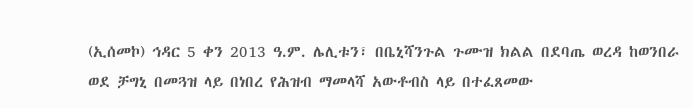(ኢሰመኮ) ኅዳር 5 ቀን 2013 ዓ.ም. ሌሊቱን፣ በቤኒሻንጉል ጉሙዝ ክልል በደባጤ ወረዳ ከወንበራ ወደ ቻግኒ በመጓዝ ላይ በነበረ የሕዝብ ማመላሻ አውቶብስ ላይ በተፈጸመው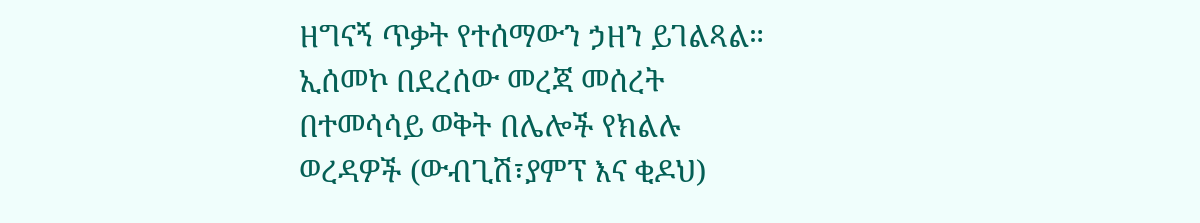ዘግናኝ ጥቃት የተሰማውን ኃዘን ይገልጻል። ኢሰመኮ በደረሰው መረጃ መሰረት በተመሳሳይ ወቅት በሌሎች የክልሉ ወረዳዎች (ውብጊሽ፣ያምፕ እና ቂዶህ)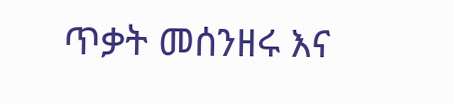ጥቃት መሰንዘሩ እና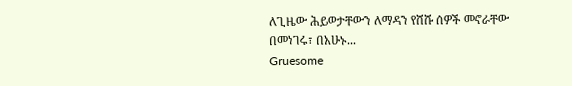ለጊዜው ሕይወታቸውን ለማዳን የሸሹ ሰዎች መኖራቸው በመነገሩ፣ በአሁኑ...
Gruesome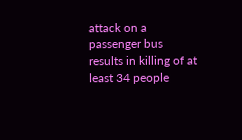attack on a passenger bus results in killing of at least 34 people